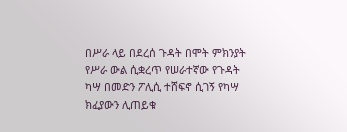በሥራ ላይ በደረሰ ጉዳት በሞት ምክንያት የሥራ ውል ሲቋረጥ የሠራተኛው የጉዳት ካሣ በመድን ፖሊሲ ተሸፍኖ ሲገኝ የካሣ ክፈያውን ሊጠይቁ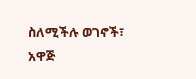ስለሚችሉ ወገኖች፣ አዋጅ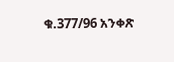ቁ.377/96 አንቀጽ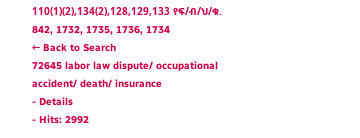110(1)(2),134(2),128,129,133 የፍ/ብ/ህ/ቁ. 842, 1732, 1735, 1736, 1734
← Back to Search
72645 labor law dispute/ occupational accident/ death/ insurance
- Details
- Hits: 2992